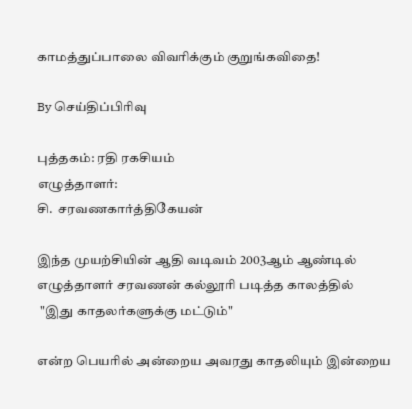காமத்துப்பாலை விவரிக்கும் குறுங்கவிதை!

By செய்திப்பிரிவு

புத்தகம்: ரதி ரகசியம்
எழுத்தாளர்:
சி.  சரவணகார்த்திகேயன்

இந்த முயற்சியின் ஆதி வடிவம் 2003ஆம் ஆண்டில் எழுத்தாளர் சரவணன் கல்லூரி படித்த காலத்தில்
 "இது காதலர்களுக்கு மட்டும்"

என்ற பெயரில் அன்றைய அவரது காதலியும் இன்றைய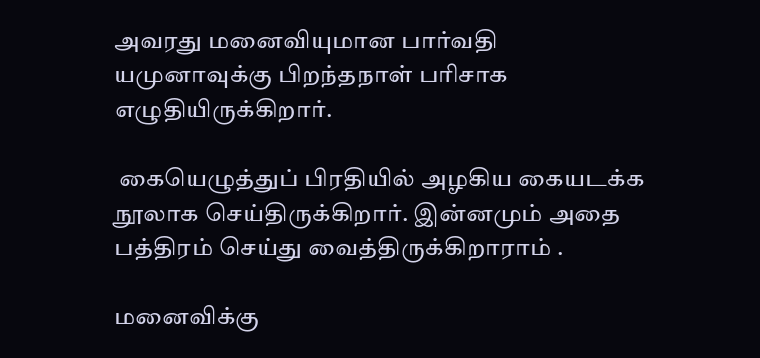அவரது மனைவியுமான பார்வதி யமுனாவுக்கு பிறந்தநாள் பரிசாக எழுதியிருக்கிறார்.

 கையெழுத்துப் பிரதியில் அழகிய கையடக்க நூலாக செய்திருக்கிறார். இன்னமும் அதை பத்திரம் செய்து வைத்திருக்கிறாராம் .

மனைவிக்கு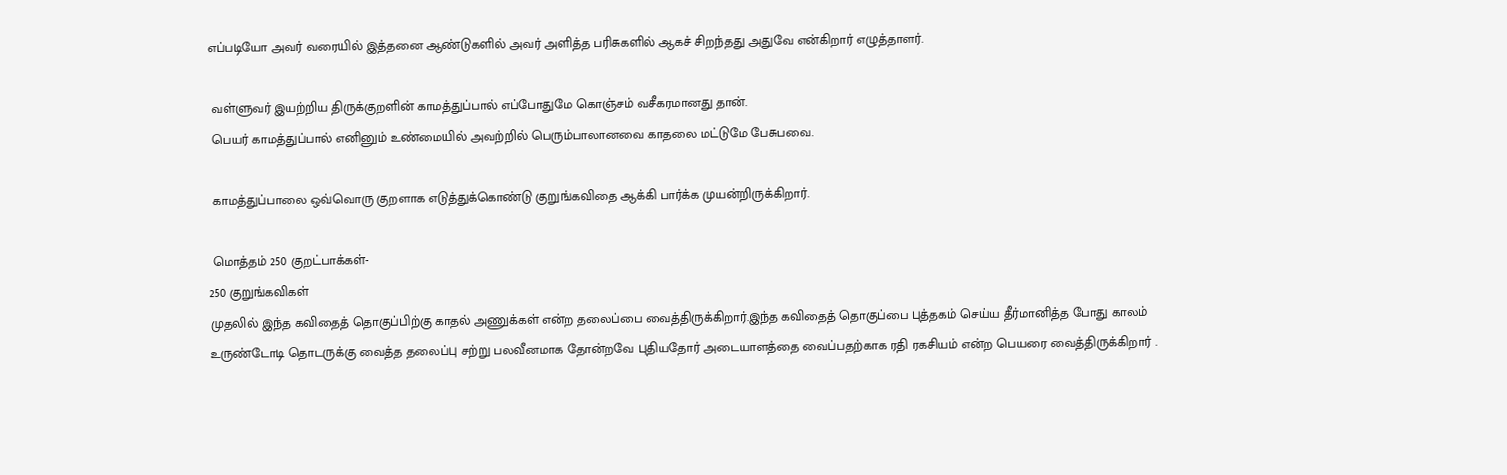எப்படியோ அவர் வரையில் இத்தனை ஆண்டுகளில் அவர் அளித்த பரிசுகளில் ஆகச் சிறந்தது அதுவே என்கிறார் எழுத்தாளர்.

 வள்ளுவர் இயற்றிய திருக்குறளின் காமத்துப்பால் எப்போதுமே கொஞ்சம் வசீகரமானது தான்.
 பெயர் காமத்துப்பால் எனினும் உண்மையில் அவற்றில் பெரும்பாலானவை காதலை மட்டுமே பேசுபவை.

 காமத்துப்பாலை ஒவ்வொரு குறளாக எடுத்துக்கொண்டு குறுங்கவிதை ஆக்கி பார்க்க முயன்றிருக்கிறார்.

 மொத்தம் 250 குறட்பாக்கள்-
250 குறுங்கவிகள்
முதலில் இந்த கவிதைத் தொகுப்பிற்கு காதல் அணுக்கள் என்ற தலைப்பை வைத்திருக்கிறார்.இந்த கவிதைத் தொகுப்பை புத்தகம் செய்ய தீர்மானித்த போது காலம் உருண்டோடி தொடருக்கு வைத்த தலைப்பு சற்று பலவீனமாக தோன்றவே புதியதோர் அடையாளத்தை வைப்பதற்காக ரதி ரகசியம் என்ற பெயரை வைத்திருக்கிறார் .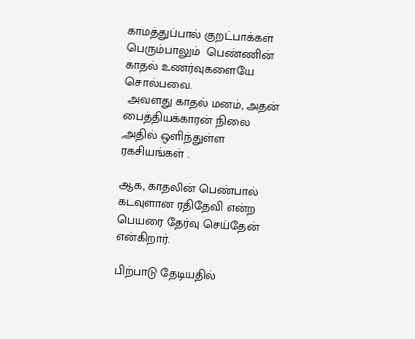காமத்துப்பால் குறட்பாக்கள் பெரும்பாலும்  பெண்ணின் காதல் உணர்வுகளையே சொல்பவை.
 அவளது காதல் மனம், அதன் பைத்தியக்காரன் நிலை ,அதில் ஒளிந்துள்ள ரகசியங்கள் .

ஆக, காதலின் பெண்பால் கடவுளான ரதிதேவி என்ற பெயரை தேர்வு செய்தேன் என்கிறார்.

பிற்பாடு தேடியதில்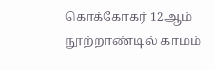கொக்கோகர் 12ஆம் நூற்றாண்டில் காமம்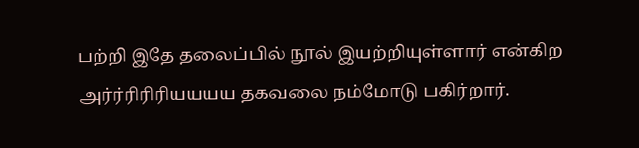பற்றி இதே தலைப்பில் நூல் இயற்றியுள்ளார் என்கிற அர்ர்ரிரிரியயயய தகவலை நம்மோடு பகிர்றார்.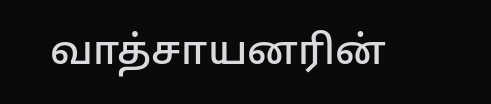வாத்சாயனரின்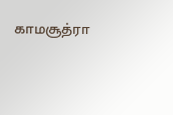காமசூத்ரா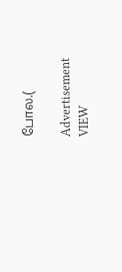போல.(

Advertisement
VIEW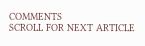COMMENTS
SCROLL FOR NEXT ARTICLE